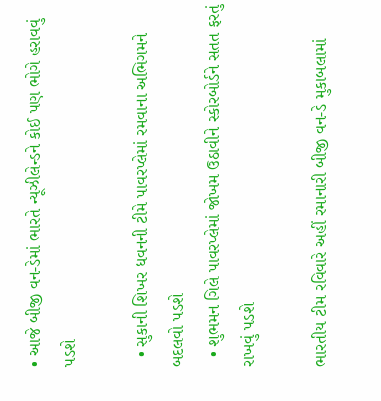• આજે બીજી વન-ડેમાં ભારતે ન્યૂઝીલેન્ડને કોઈ પણ ભોગે હરાવવું પડશે

  • સુકાની શિખર ધવનની ટીમે પાવરપ્લેમાં રમવાના અભિગમને બદલવો પડશે
  • શુભમન ગિલે પાવરપ્લેમાં જોખમ ઉઠાવીને સ્કોરબોર્ડને સતત ફરતું રાખવું પડશે

ભારતીય ટીમ રવિવારે અહીં રમાનારી બીજી વન-ડે મુકાબલામાં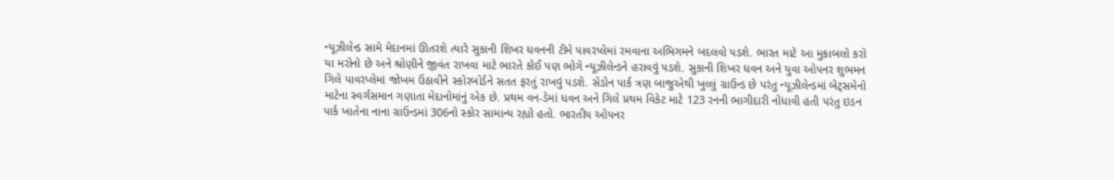ન્યૂઝીલેન્ડ સામે મેદાનમાં ઊતરશે ત્યારે સુકાની શિખર ધવનની ટીમે પાવરપ્લેમાં રમવાના અભિગમને બદલવો પડશે. ભારત માટે આ મુકાબલો કરો યા મરોનો છે અને શ્રોણીને જીવંત રાખવા માટે ભારતે કોઈ પણ ભોગે ન્યૂઝીલેન્ડને હરાવવું પડશે. સુકાની શિખર ધવન અને યુવા ઓપનર શુભમન ગિલે પાવરપ્લેમાં જોખમ ઉઠાવીને સ્કોરબોર્ડને સતત ફરતું રાખવું પડશે. સેડોન પાર્ક ત્રણ બાજુએથી ખુલ્લું ગ્રાઉન્ડ છે પરંતુ ન્યૂઝીલેન્ડમાં બેટ્સમેનો માટેના સ્વર્ગસમાન ગણાતા મેદાનોમાંનું એક છે. પ્રથમ વન-ડેમાં ધવન અને ગિલે પ્રથમ વિકેટ માટે 123 રનની ભાગીદારી નોંધાવી હતી પરંતુ ઇડન પાર્ક ખાતેના નાના ગ્રાઉન્ડમાં 306નો સ્કોર સામાન્ય રહ્યો હતો. ભારતીય ઓપનર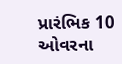પ્રારંભિક 10 ઓવરના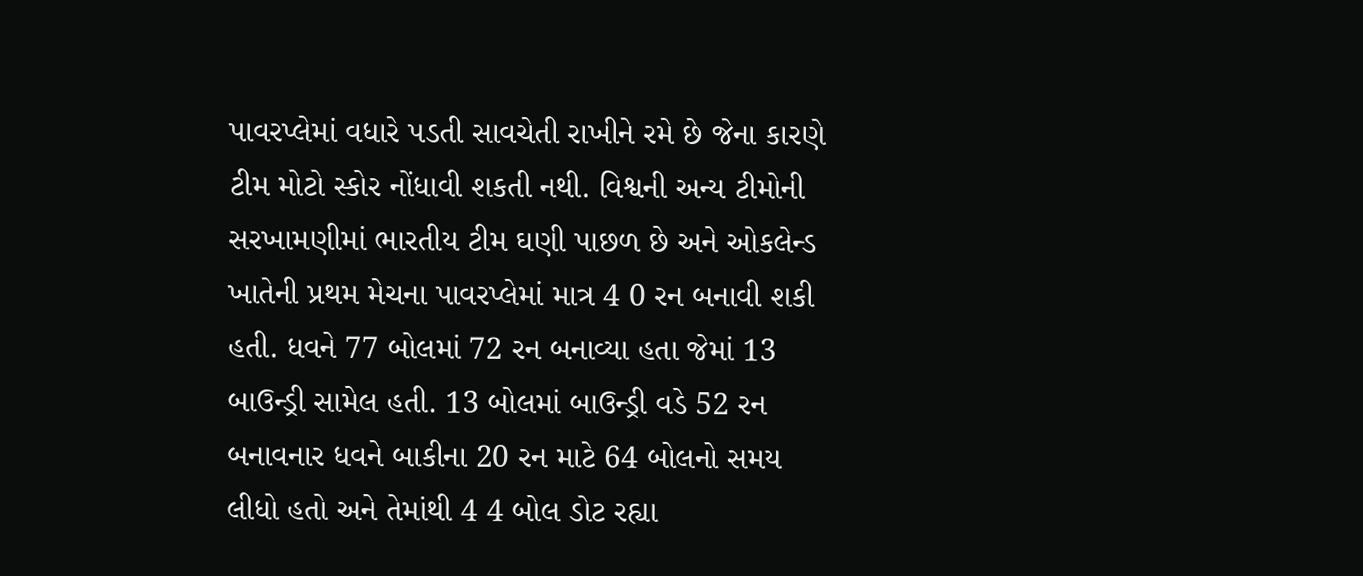પાવરપ્લેમાં વધારે પડતી સાવચેતી રાખીને રમે છે જેના કારણે ટીમ મોટો સ્કોર નોંધાવી શકતી નથી. વિશ્વની અન્ય ટીમોની સરખામણીમાં ભારતીય ટીમ ઘણી પાછળ છે અને ઓકલેન્ડ ખાતેની પ્રથમ મેચના પાવરપ્લેમાં માત્ર 4 0 રન બનાવી શકી હતી. ધવને 77 બોલમાં 72 રન બનાવ્યા હતા જેમાં 13 બાઉન્ડ્રી સામેલ હતી. 13 બોલમાં બાઉન્ડ્રી વડે 52 રન બનાવનાર ધવને બાકીના 20 રન માટે 64 બોલનો સમય લીધો હતો અને તેમાંથી 4 4 બોલ ડોટ રહ્યા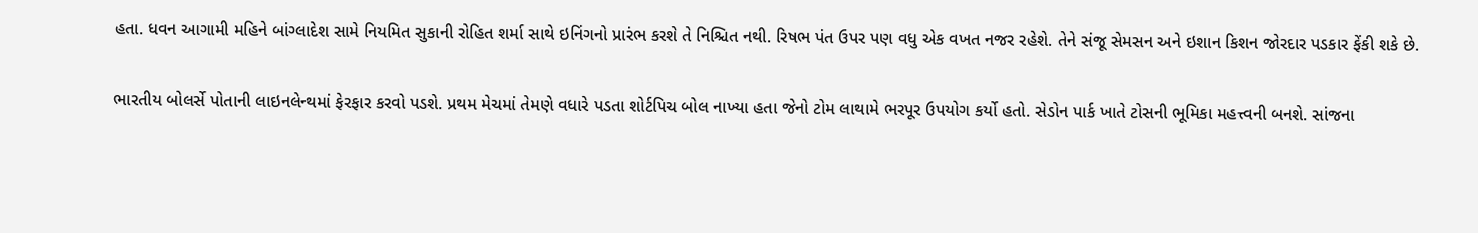હતા. ધવન આગામી મહિને બાંગ્લાદેશ સામે નિયમિત સુકાની રોહિત શર્મા સાથે ઇનિંગનો પ્રારંભ કરશે તે નિશ્ચિત નથી. રિષભ પંત ઉપર પણ વધુ એક વખત નજર રહેશે. તેને સંજૂ સેમસન અને ઇશાન કિશન જોરદાર પડકાર ફેંકી શકે છે.

ભારતીય બોલર્સે પોતાની લાઇનલેન્થમાં ફેરફાર કરવો પડશે. પ્રથમ મેચમાં તેમણે વધારે પડતા શોર્ટપિચ બોલ નાખ્યા હતા જેનો ટોમ લાથામે ભરપૂર ઉપયોગ કર્યો હતો. સેડોન પાર્ક ખાતે ટોસની ભૂમિકા મહત્ત્વની બનશે. સાંજના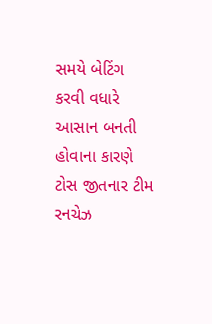સમયે બેટિંગ કરવી વધારે આસાન બનતી હોવાના કારણે ટોસ જીતનાર ટીમ રનચેઝ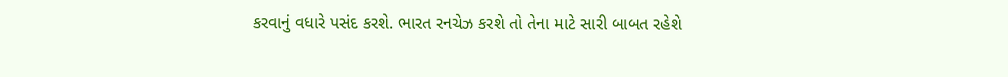કરવાનું વધારે પસંદ કરશે. ભારત રનચેઝ કરશે તો તેના માટે સારી બાબત રહેશે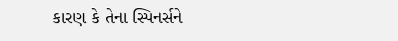કારણ કે તેના સ્પિનર્સને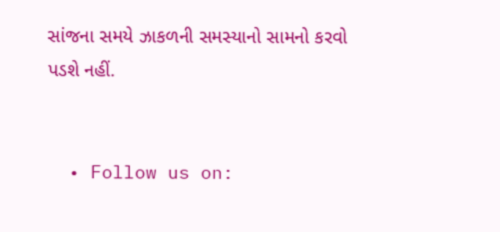સાંજના સમયે ઝાકળની સમસ્યાનો સામનો કરવો પડશે નહીં.


  • Follow us on: